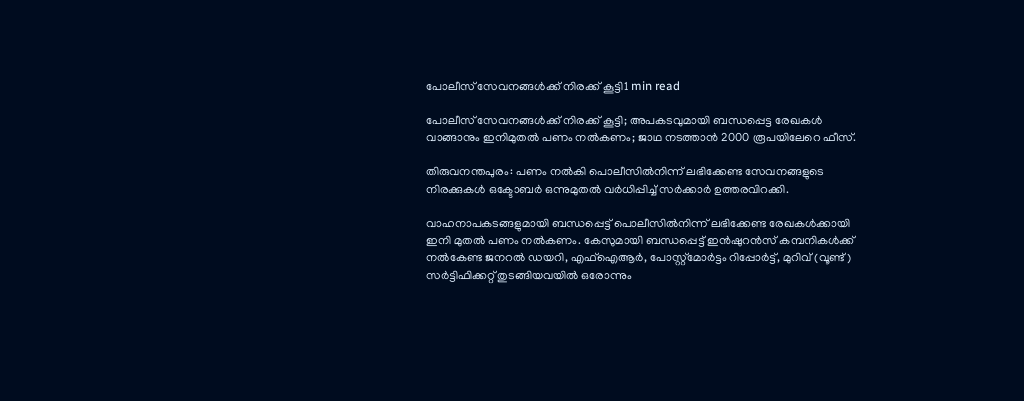പോലീസ് സേവനങ്ങള്‍ക്ക് നിരക്ക് കൂട്ടി1 min read

പോലീസ് സേവനങ്ങള്‍ക്ക് നിരക്ക് കൂട്ടി; അപകടവുമായി ബന്ധപ്പെട്ട രേഖകള്‍ വാങ്ങാനും ഇനിമുതൽ പണം നല്‍കണം; ജാഥ നടത്താൻ 2000 രൂപയിലേറെ ഫീസ്.

തിരുവനന്തപുരം: പണം നല്‍കി പൊലീസില്‍നിന്ന് ലഭിക്കേണ്ട സേവനങ്ങളുടെ നിരക്കുകള്‍ ഒക്ടോബര്‍ ഒന്നുമുതല്‍ വര്‍ധിപ്പിച്ച്‌ സര്‍ക്കാര്‍ ഉത്തരവിറക്കി.

വാഹനാപകടങ്ങളുമായി ബന്ധപ്പെട്ട് പൊലീസില്‍നിന്ന് ലഭിക്കേണ്ട രേഖകള്‍ക്കായി  ഇനി മുതല്‍ പണം നല്‍കണം. കേസുമായി ബന്ധപ്പെട്ട് ഇൻഷുറൻസ് കമ്പനികള്‍ക്ക് നല്‍കേണ്ട ജനറല്‍ ഡയറി, എഫ്‌ഐആര്‍, പോസ്റ്റ്‌മോര്‍ട്ടം റിപ്പോര്‍ട്ട്, മുറിവ് (വൂണ്ട്) സര്‍ട്ടിഫിക്കറ്റ് തുടങ്ങിയവയില്‍ ഒരോന്നും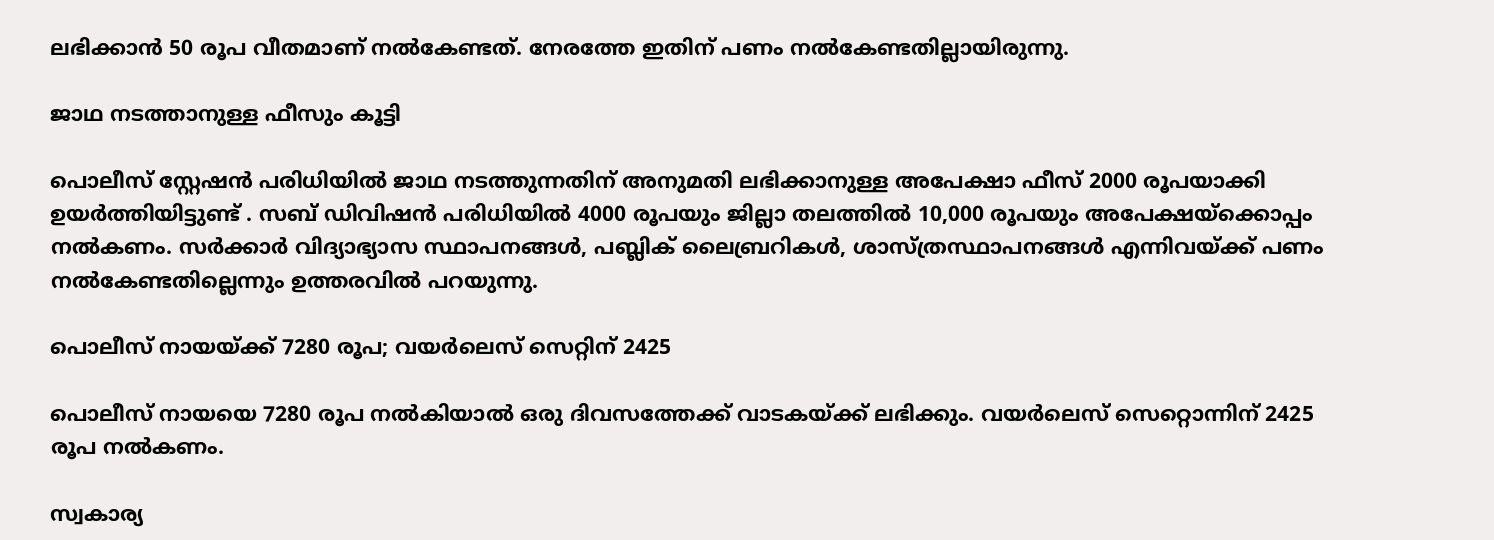ലഭിക്കാൻ 50 രൂപ വീതമാണ് നല്‍കേണ്ടത്. നേരത്തേ ഇതിന് പണം നല്‍കേണ്ടതില്ലായിരുന്നു.

ജാഥ നടത്താനുള്ള ഫീസും കൂട്ടി

പൊലീസ് സ്റ്റേഷൻ പരിധിയില്‍ ജാഥ നടത്തുന്നതിന് അനുമതി ലഭിക്കാനുള്ള അപേക്ഷാ ഫീസ് 2000 രൂപയാക്കി ഉയര്‍ത്തിയിട്ടുണ്ട് . സബ് ഡിവിഷൻ പരിധിയില്‍ 4000 രൂപയും ജില്ലാ തലത്തില്‍ 10,000 രൂപയും അപേക്ഷയ്ക്കൊപ്പം നല്‍കണം. സര്‍ക്കാര്‍ വിദ്യാഭ്യാസ സ്ഥാപനങ്ങള്‍, പബ്ലിക് ലൈബ്രറികള്‍, ശാസ്ത്രസ്ഥാപനങ്ങള്‍ എന്നിവയ്ക്ക്‌ പണം നല്‍കേണ്ടതില്ലെന്നും ഉത്തരവില്‍ പറയുന്നു.

പൊലീസ് നായയ്ക്ക് 7280 രൂപ; വയര്‍ലെസ് സെറ്റിന് 2425

പൊലീസ് നായയെ 7280 രൂപ നല്‍കിയാല്‍ ഒരു ദിവസത്തേക്ക് വാടകയ്ക്ക് ലഭിക്കും. വയര്‍ലെസ് സെറ്റൊന്നിന് 2425 രൂപ നല്‍കണം.

സ്വകാര്യ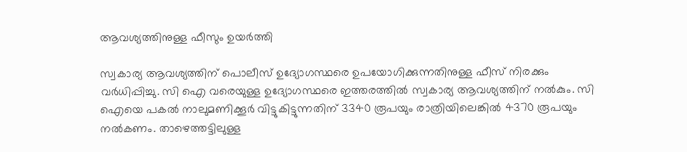ആവശ്യത്തിനുള്ള ഫീസും ഉയര്‍ത്തി

സ്വകാര്യ ആവശ്യത്തിന് പൊലീസ് ഉദ്യോഗസ്ഥരെ ഉപയോഗിക്കുന്നതിനുള്ള ഫീസ് നിരക്കും വര്‍ധിപ്പിച്ചു. സി ഐ വരെയുള്ള ഉദ്യോഗസ്ഥരെ ഇത്തരത്തില്‍ സ്വകാര്യ ആവശ്യത്തിന് നല്‍കും. സി ഐയെ പകല്‍ നാലുമണിക്കൂര്‍ വിട്ടുകിട്ടുന്നതിന് 3340 രൂപയും രാത്രിയിലെങ്കില്‍ 4370 രൂപയും നല്‍കണം. താഴെത്തട്ടിലുള്ള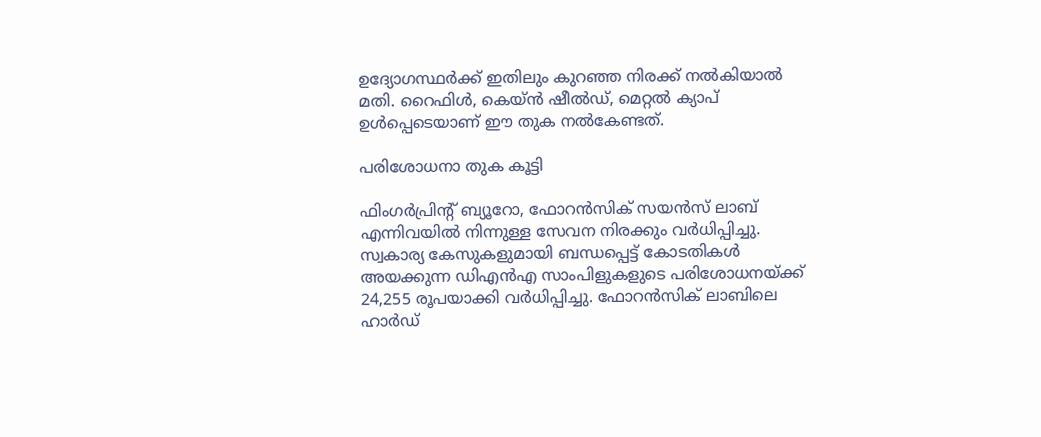ഉദ്യോഗസ്ഥര്‍ക്ക് ഇതിലും കുറഞ്ഞ നിരക്ക് നല്‍കിയാല്‍ മതി. റൈഫിള്‍, കെയ്ൻ ഷീല്‍ഡ്, മെറ്റല്‍ ക്യാപ് ഉള്‍പ്പെടെയാണ് ഈ തുക നല്‍കേണ്ടത്.

പരിശോധനാ തുക കൂട്ടി

ഫിംഗര്‍പ്രിന്റ് ബ്യൂറോ, ഫോറൻസിക് സയൻസ് ലാബ് എന്നിവയില്‍ നിന്നുള്ള സേവന നിരക്കും വര്‍ധിപ്പിച്ചു. സ്വകാര്യ കേസുകളുമായി ബന്ധപ്പെട്ട് കോടതികള്‍ അയക്കുന്ന ഡിഎൻഎ സാംപിളുകളുടെ പരിശോധനയ്ക്ക് 24,255 രൂപയാക്കി വര്‍ധിപ്പിച്ചു. ഫോറൻസിക് ലാബിലെ ഹാര്‍ഡ്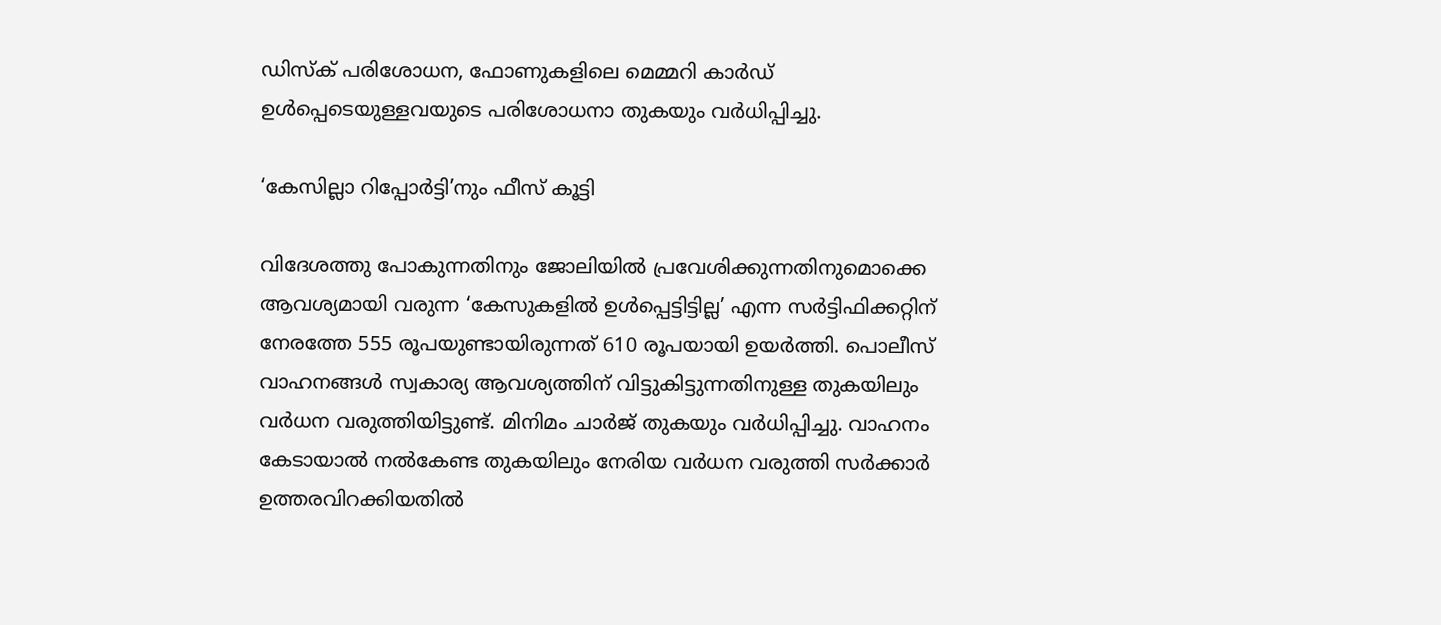ഡിസ്ക് പരിശോധന, ഫോണുകളിലെ മെമ്മറി കാര്‍ഡ് ഉള്‍പ്പെടെയുള്ളവയുടെ പരിശോധനാ തുകയും വര്‍ധിപ്പിച്ചു.

‘കേസില്ലാ റിപ്പോര്‍ട്ടി’നും ഫീസ് കൂട്ടി

വിദേശത്തു പോകുന്നതിനും ജോലിയില്‍ പ്രവേശിക്കുന്നതിനുമൊക്കെ ആവശ്യമായി വരുന്ന ‘കേസുകളില്‍ ഉള്‍പ്പെട്ടിട്ടില്ല’ എന്ന സര്‍ട്ടിഫിക്കറ്റിന് നേരത്തേ 555 രൂപയുണ്ടായിരുന്നത് 610 രൂപയായി ഉയര്‍ത്തി. പൊലീസ് വാഹനങ്ങള്‍ സ്വകാര്യ ആവശ്യത്തിന് വിട്ടുകിട്ടുന്നതിനുള്ള തുകയിലും വര്‍ധന വരുത്തിയിട്ടുണ്ട്. മിനിമം ചാര്‍ജ്‌ തുകയും വര്‍ധിപ്പിച്ചു. വാഹനം കേടായാല്‍ നല്‍കേണ്ട തുകയിലും നേരിയ വര്‍ധന വരുത്തി സര്‍ക്കാര്‍ ഉത്തരവിറക്കിയതിൽ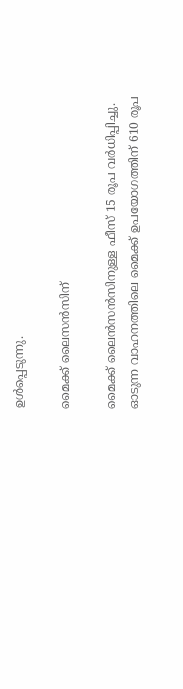ഉൾപ്പെടുന്നു.

മൈക്ക് ലൈസൻസിന്

മൈക്ക് ലൈൻസൻസിനുള്ള ഫീസ് 15 രൂപ വര്‍ധിപ്പിച്ചു. ഓടുന്ന വാഹനത്തിലെ മൈക്ക് ഉപയോഗത്തിന് 610 രൂപ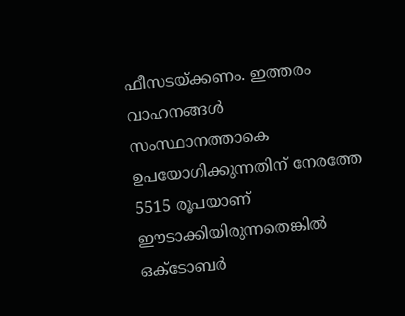ഫീസടയ്ക്കണം. ഇത്തരം വാഹനങ്ങള്‍ സംസ്ഥാനത്താകെ ഉപയോഗിക്കുന്നതിന് നേരത്തേ 5515 രൂപയാണ് ഈടാക്കിയിരുന്നതെങ്കില്‍ ഒക്ടോബര്‍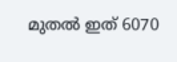മുതല്‍ ഇത് 6070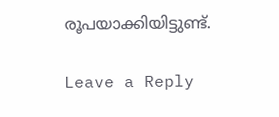രൂപയാക്കിയിട്ടുണ്ട്.

Leave a Reply